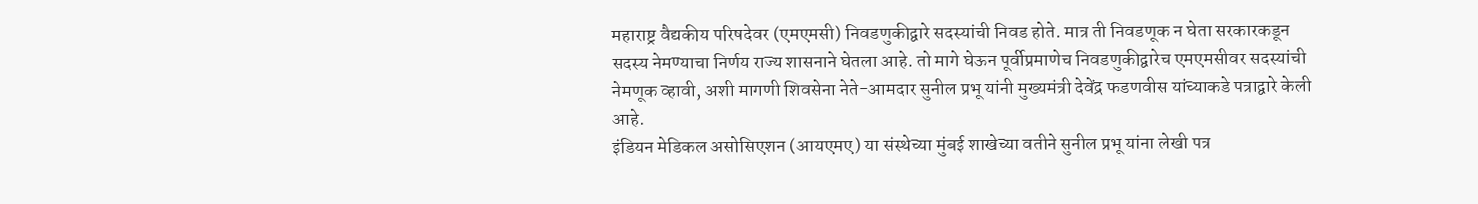महाराष्ट्र वैद्यकीय परिषदेवर (एमएमसी) निवडणुकीद्वारे सदस्यांची निवड होते. मात्र ती निवडणूक न घेता सरकारकडून सदस्य नेमण्याचा निर्णय राज्य शासनाने घेतला आहे. तो मागे घेऊन पूर्वीप्रमाणेच निवडणुकीद्वारेच एमएमसीवर सदस्यांची नेमणूक व्हावी, अशी मागणी शिवसेना नेते-आमदार सुनील प्रभू यांनी मुख्यमंत्री देवेंद्र फडणवीस यांच्याकडे पत्राद्वारे केली आहे.
इंडियन मेडिकल असोसिएशन (आयएमए) या संस्थेच्या मुंबई शाखेच्या वतीने सुनील प्रभू यांना लेखी पत्र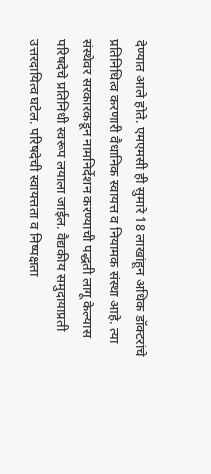देण्यात आले होते. एमएमसी ही सुमारे 18 लाखांहून अधिक डॉक्टरांचे प्रतिनिधित्व करणारी वैधानिक स्वायत्त व नियामक संस्था आहे. त्या संस्थेवर सरकारकडून नामनिर्देशन करण्याची पद्धती लागू केल्यास परिषदेचे प्रतिनिधी स्वरूप लयाला जाईल. वैद्यकीय समुदायाप्रती उत्तरदायित्व घटेल. परिषदेची स्वायत्तता व निष्पक्षता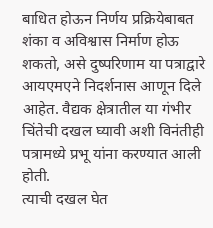बाधित होऊन निर्णय प्रक्रियेबाबत शंका व अविश्वास निर्माण होऊ शकतो, असे दुष्परिणाम या पत्राद्वारे आयएमएने निदर्शनास आणून दिले आहेत. वैद्यक क्षेत्रातील या गंभीर चिंतेची दखल घ्यावी अशी विनंतीही पत्रामध्ये प्रभू यांना करण्यात आली होती.
त्याची दखल घेत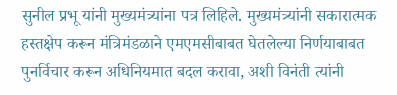सुनील प्रभू यांनी मुख्यमंत्र्यांना पत्र लिहिले. मुख्यमंत्र्यांनी सकारात्मक हस्तक्षेप करून मंत्रिमंडळाने एमएमसीबाबत घेतलेल्या निर्णयाबाबत पुनर्विचार करून अधिनियमात बदल करावा, अशी विनंती त्यांनी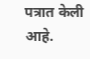पत्रात केली आहे.